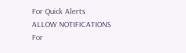For Quick Alerts
ALLOW NOTIFICATIONS
For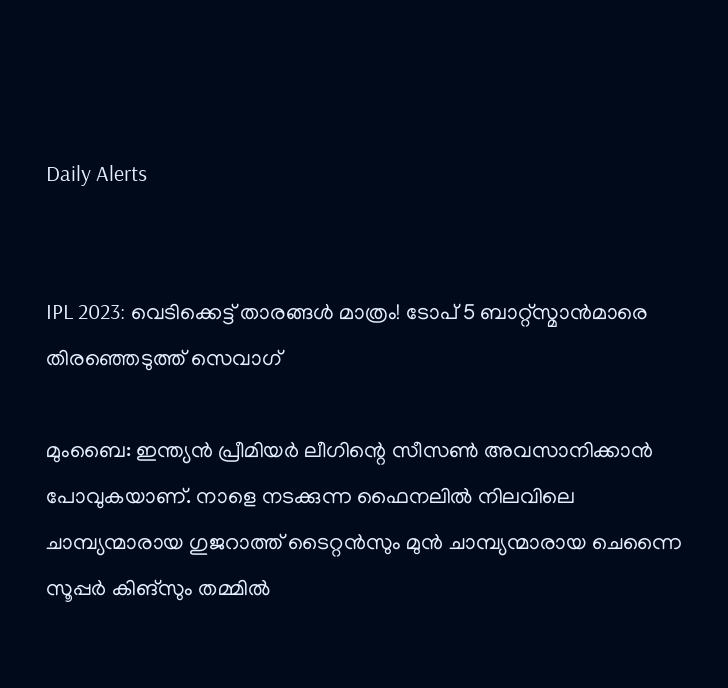Daily Alerts


IPL 2023: വെടിക്കെട്ട് താരങ്ങള്‍ മാത്രം! ടോപ് 5 ബാറ്റ്‌സ്മാന്‍മാരെ തിരഞ്ഞെടുത്ത് സെവാഗ്

മുംബൈ: ഇന്ത്യന്‍ പ്രീമിയര്‍ ലീഗിന്റെ സീസണ്‍ അവസാനിക്കാന്‍ പോവുകയാണ്. നാളെ നടക്കുന്ന ഫൈനലില്‍ നിലവിലെ ചാമ്പ്യന്മാരായ ഗുജറാത്ത് ടൈറ്റന്‍സും മുന്‍ ചാമ്പ്യന്മാരായ ചെന്നൈ സൂപ്പര്‍ കിങ്‌സും തമ്മില്‍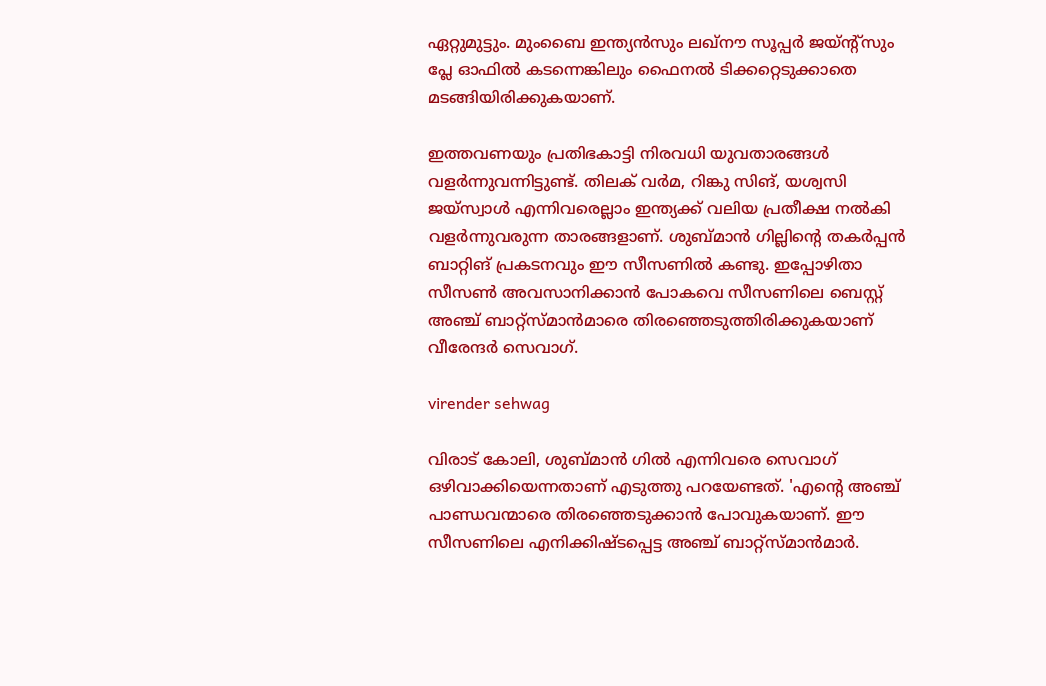ഏറ്റുമുട്ടും. മുംബൈ ഇന്ത്യന്‍സും ലഖ്‌നൗ സൂപ്പര്‍ ജയ്ന്റ്‌സും പ്ലേ ഓഫില്‍ കടന്നെങ്കിലും ഫൈനല്‍ ടിക്കറ്റെടുക്കാതെ മടങ്ങിയിരിക്കുകയാണ്.

ഇത്തവണയും പ്രതിഭകാട്ടി നിരവധി യുവതാരങ്ങള്‍ വളര്‍ന്നുവന്നിട്ടുണ്ട്. തിലക് വര്‍മ, റിങ്കു സിങ്, യശ്വസി ജയ്‌സ്വാള്‍ എന്നിവരെല്ലാം ഇന്ത്യക്ക് വലിയ പ്രതീക്ഷ നല്‍കി വളര്‍ന്നുവരുന്ന താരങ്ങളാണ്. ശുബ്മാന്‍ ഗില്ലിന്റെ തകര്‍പ്പന്‍ ബാറ്റിങ് പ്രകടനവും ഈ സീസണില്‍ കണ്ടു. ഇപ്പോഴിതാ സീസണ്‍ അവസാനിക്കാന്‍ പോകവെ സീസണിലെ ബെസ്റ്റ് അഞ്ച് ബാറ്റ്‌സ്മാന്‍മാരെ തിരഞ്ഞെടുത്തിരിക്കുകയാണ് വീരേന്ദര്‍ സെവാഗ്.

virender sehwag

വിരാട് കോലി, ശുബ്മാന്‍ ഗില്‍ എന്നിവരെ സെവാഗ് ഒഴിവാക്കിയെന്നതാണ് എടുത്തു പറയേണ്ടത്. 'എന്റെ അഞ്ച് പാണ്ഡവന്മാരെ തിരഞ്ഞെടുക്കാന്‍ പോവുകയാണ്. ഈ സീസണിലെ എനിക്കിഷ്ടപ്പെട്ട അഞ്ച് ബാറ്റ്‌സ്മാന്‍മാര്‍.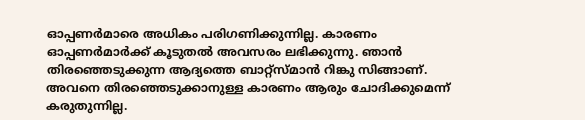ഓപ്പണര്‍മാരെ അധികം പരിഗണിക്കുന്നില്ല. കാരണം ഓപ്പണര്‍മാര്‍ക്ക് കൂടുതല്‍ അവസരം ലഭിക്കുന്നു. ഞാന്‍ തിരഞ്ഞെടുക്കുന്ന ആദ്യത്തെ ബാറ്റ്‌സ്മാന്‍ റിങ്കു സിങ്ങാണ്. അവനെ തിരഞ്ഞെടുക്കാനുള്ള കാരണം ആരും ചോദിക്കുമെന്ന് കരുതുന്നില്ല.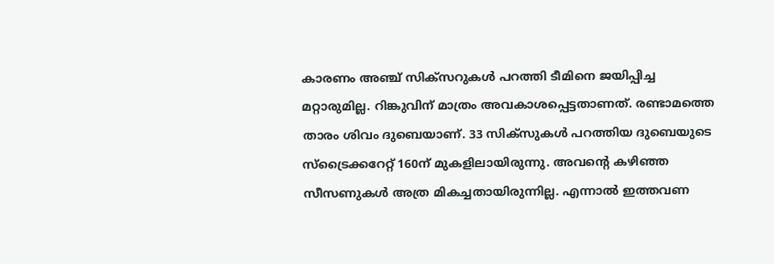കാരണം അഞ്ച് സിക്‌സറുകള്‍ പറത്തി ടീമിനെ ജയിപ്പിച്ച മറ്റാരുമില്ല. റിങ്കുവിന് മാത്രം അവകാശപ്പെട്ടതാണത്. രണ്ടാമത്തെ താരം ശിവം ദുബെയാണ്. 33 സിക്‌സുകള്‍ പറത്തിയ ദുബെയുടെ സ്‌ട്രൈക്കറേറ്റ് 160ന് മുകളിലായിരുന്നു. അവന്റെ കഴിഞ്ഞ സീസണുകള്‍ അത്ര മികച്ചതായിരുന്നില്ല. എന്നാല്‍ ഇത്തവണ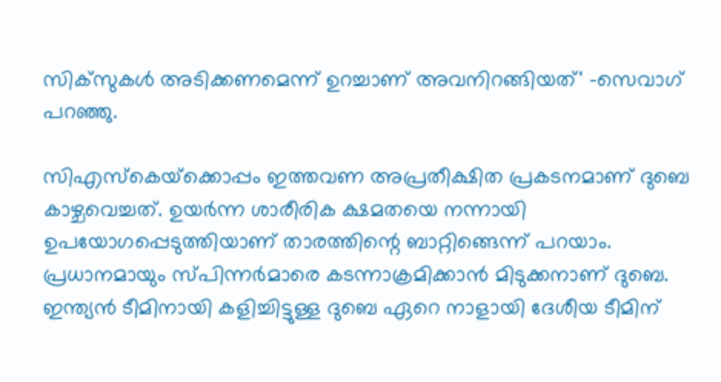സിക്‌സുകള്‍ അടിക്കണമെന്ന് ഉറച്ചാണ് അവനിറങ്ങിയത്' -സെവാഗ് പറഞ്ഞു.

സിഎസ്‌കെയ്‌ക്കൊപ്പം ഇത്തവണ അപ്രതീക്ഷിത പ്രകടനമാണ് ദുബെ കാഴ്ചവെച്ചത്. ഉയര്‍ന്ന ശാരീരിക ക്ഷമതയെ നന്നായി ഉപയോഗപ്പെടുത്തിയാണ് താരത്തിന്റെ ബാറ്റിങ്ങെന്ന് പറയാം. പ്രധാനമായും സ്പിന്നര്‍മാരെ കടന്നാക്രമിക്കാന്‍ മിടുക്കനാണ് ദുബെ. ഇന്ത്യന്‍ ടീമിനായി കളിച്ചിട്ടുള്ള ദുബെ ഏറെ നാളായി ദേശീയ ടീമിന്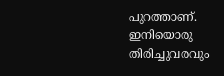പുറത്താണ്. ഇനിയൊരു തിരിച്ചുവരവും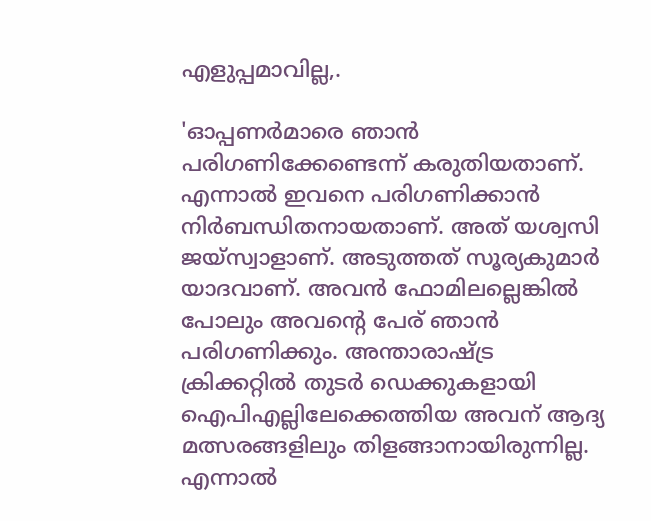എളുപ്പമാവില്ല,.

'ഓപ്പണര്‍മാരെ ഞാന്‍ പരിഗണിക്കേണ്ടെന്ന് കരുതിയതാണ്. എന്നാല്‍ ഇവനെ പരിഗണിക്കാന്‍ നിര്‍ബന്ധിതനായതാണ്. അത് യശ്വസി ജയ്‌സ്വാളാണ്. അടുത്തത് സൂര്യകുമാര്‍ യാദവാണ്. അവന്‍ ഫോമിലല്ലെങ്കില്‍ പോലും അവന്റെ പേര് ഞാന്‍ പരിഗണിക്കും. അന്താരാഷ്ട്ര ക്രിക്കറ്റില്‍ തുടര്‍ ഡെക്കുകളായി ഐപിഎല്ലിലേക്കെത്തിയ അവന് ആദ്യ മത്സരങ്ങളിലും തിളങ്ങാനായിരുന്നില്ല. എന്നാല്‍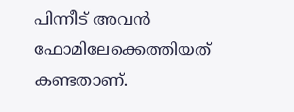പിന്നീട് അവന്‍ ഫോമിലേക്കെത്തിയത് കണ്ടതാണ്.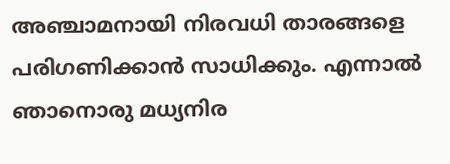അഞ്ചാമനായി നിരവധി താരങ്ങളെ പരിഗണിക്കാന്‍ സാധിക്കും. എന്നാല്‍ ഞാനൊരു മധ്യനിര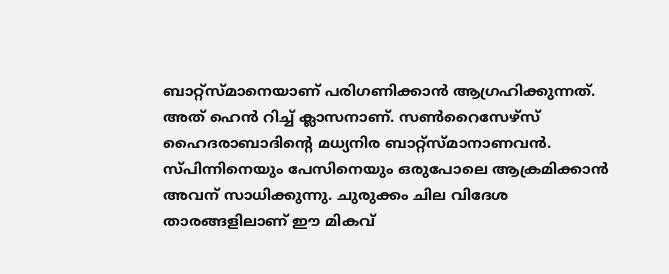ബാറ്റ്‌സ്മാനെയാണ് പരിഗണിക്കാന്‍ ആഗ്രഹിക്കുന്നത്. അത് ഹെന്‍ റിച്ച് ക്ലാസനാണ്. സണ്‍റൈസേഴ്‌സ് ഹൈദരാബാദിന്റെ മധ്യനിര ബാറ്റ്‌സ്മാനാണവന്‍. സ്പിന്നിനെയും പേസിനെയും ഒരുപോലെ ആക്രമിക്കാന്‍ അവന് സാധിക്കുന്നു. ചുരുക്കം ചില വിദേശ താരങ്ങളിലാണ് ഈ മികവ്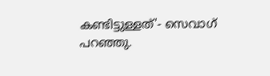കണ്ടിട്ടുള്ളത്'- സെവാഗ് പറഞ്ഞു.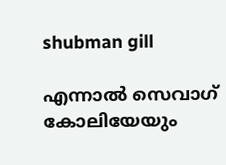shubman gill

എന്നാല്‍ സെവാഗ് കോലിയേയും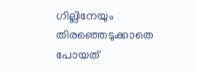ഗില്ലിനേയും തിരഞ്ഞെടുക്കാതെ പോയത്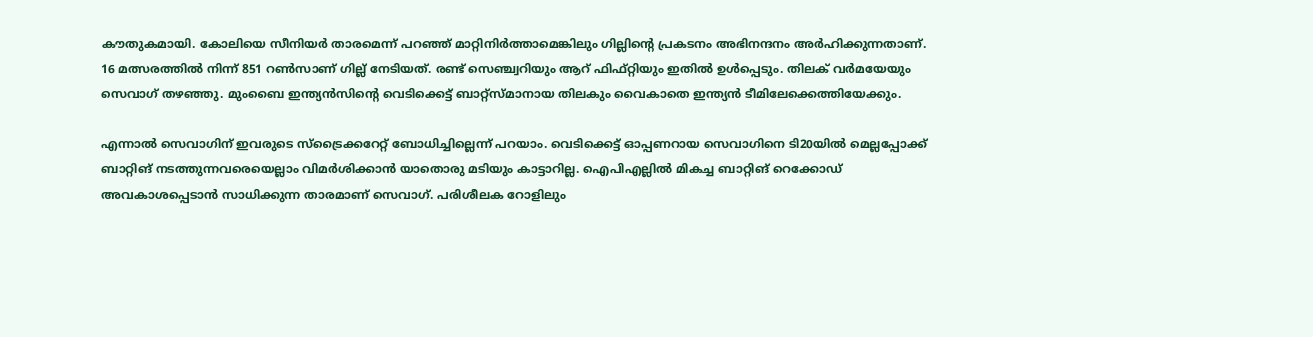കൗതുകമായി. കോലിയെ സീനിയര്‍ താരമെന്ന് പറഞ്ഞ് മാറ്റിനിര്‍ത്താമെങ്കിലും ഗില്ലിന്റെ പ്രകടനം അഭിനന്ദനം അര്‍ഹിക്കുന്നതാണ്. 16 മത്സരത്തില്‍ നിന്ന് 851 റണ്‍സാണ് ഗില്ല് നേടിയത്. രണ്ട് സെഞ്ച്വറിയും ആറ് ഫിഫ്റ്റിയും ഇതില്‍ ഉള്‍പ്പെടും. തിലക് വര്‍മയേയും സെവാഗ് തഴഞ്ഞു. മുംബൈ ഇന്ത്യന്‍സിന്റെ വെടിക്കെട്ട് ബാറ്റ്‌സ്മാനായ തിലകും വൈകാതെ ഇന്ത്യന്‍ ടീമിലേക്കെത്തിയേക്കും.

എന്നാല്‍ സെവാഗിന് ഇവരുടെ സ്‌ട്രൈക്കറേറ്റ് ബോധിച്ചില്ലെന്ന് പറയാം. വെടിക്കെട്ട് ഓപ്പണറായ സെവാഗിനെ ടി20യില്‍ മെല്ലപ്പോക്ക് ബാറ്റിങ് നടത്തുന്നവരെയെല്ലാം വിമര്‍ശിക്കാന്‍ യാതൊരു മടിയും കാട്ടാറില്ല. ഐപിഎല്ലില്‍ മികച്ച ബാറ്റിങ് റെക്കോഡ് അവകാശപ്പെടാന്‍ സാധിക്കുന്ന താരമാണ് സെവാഗ്. പരിശീലക റോളിലും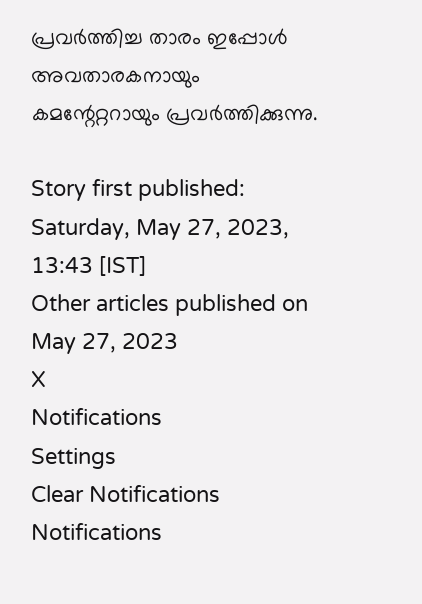പ്രവര്‍ത്തിച്ച താരം ഇപ്പോള്‍ അവതാരകനായും കമന്റേറ്ററായും പ്രവര്‍ത്തിക്കുന്നു.

Story first published: Saturday, May 27, 2023, 13:43 [IST]
Other articles published on May 27, 2023
X
Notifications
Settings
Clear Notifications
Notifications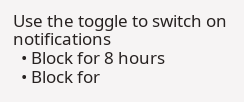Use the toggle to switch on notifications
  • Block for 8 hours
  • Block for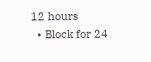12 hours
  • Block for 24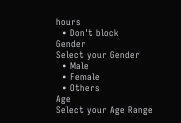hours
  • Don't block
Gender
Select your Gender
  • Male
  • Female
  • Others
Age
Select your Age Range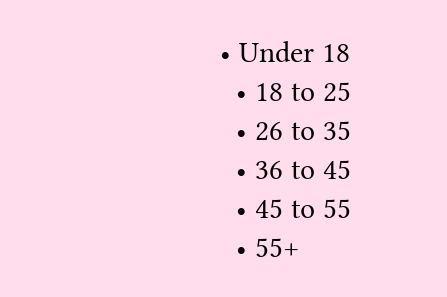• Under 18
  • 18 to 25
  • 26 to 35
  • 36 to 45
  • 45 to 55
  • 55+